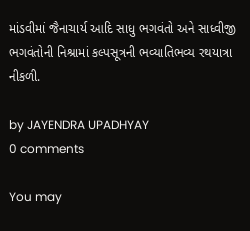માંડવીમાં જૈનાચાર્ય આદિ સાધુ ભગવંતો અને સાધ્વીજી ભગવંતોની નિશ્રામાં કલ્પસૂત્રની ભવ્યાતિભવ્ય રથયાત્રા નીકળી.

by JAYENDRA UPADHYAY
0 comments

You may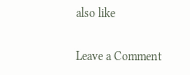also like

Leave a Comment